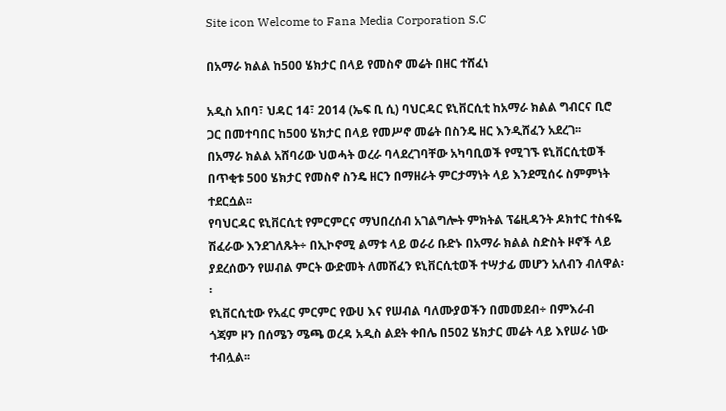Site icon Welcome to Fana Media Corporation S.C

በአማራ ክልል ከ500 ሄክታር በላይ የመስኖ መሬት በዘር ተሸፈነ

አዲስ አበባ፣ ህዳር 14፣ 2014 (ኤፍ ቢ ሲ) ባህርዳር ዩኒቨርሲቲ ከአማራ ክልል ግብርና ቢሮ ጋር በመተባበር ከ500 ሄክታር በላይ የመሥኖ መሬት በስንዴ ዘር እንዲሸፈን አደረገ፡፡
በአማራ ክልል አሸባሪው ህወሓት ወረራ ባላደረገባቸው አካባቢወች የሚገኙ ዩኒቨርሲቲወች በጥቂቱ 500 ሄክታር የመስኖ ስንዴ ዘርን በማዘራት ምርታማነት ላይ እንደሚሰሩ ስምምነት ተደርሷል፡፡
የባህርዳር ዩኒቨርሲቲ የምርምርና ማህበረሰብ አገልግሎት ምክትል ፕሬዚዳንት ዶክተር ተስፋዬ ሽፈራው እንደገለጹት÷ በኢኮኖሚ ልማቱ ላይ ወራሪ ቡድኑ በአማራ ክልል ስድስት ዞኖች ላይ ያደረሰውን የሠብል ምርት ውድመት ለመሸፈን ዩኒቨርሲቲወች ተሣታፊ መሆን አለብን ብለዋል፡፡
ዩኒቨርሲቲው የአፈር ምርምር የውሀ እና የሠብል ባለሙያወችን በመመደብ÷ በምእራብ ጎጃም ዞን በሰሜን ሜጫ ወረዳ አዲስ ልደት ቀበሌ በ502 ሄክታር መሬት ላይ እየሠራ ነው ተብሏል፡፡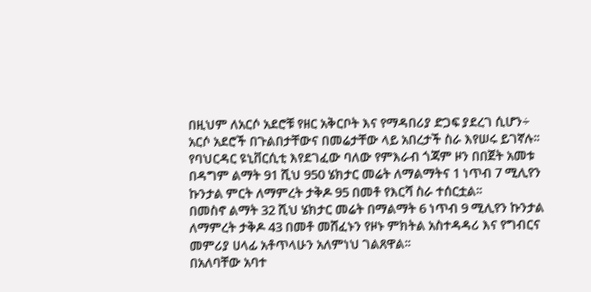በዚህም ለአርሶ አደሮቹ የዘር አቅርቦት እና የማዳበሪያ ድጋፍ ያደረገ ሲሆን÷ አርሶ አደሮች በጉልበታቸውና በመሬታቸው ላይ አበረታች ስራ እየሠሩ ይገኛሉ፡፡
የባህርዳር ዩኒቨርሲቲ እየደገፈው ባለው የምእራብ ጎጃም ዞን በበጀት አመቱ በዳግም ልማት 91 ሺህ 950 ሄክታር መሬት ለማልማትና 1 ነጥብ 7 ሚሊየን ኩንታል ምርት ለማምረት ታቅዶ 95 በመቶ የእርሻ ስራ ተሰርቷል፡፡
በመስኖ ልማት 32 ሺህ ሄክታር መሬት በማልማት 6 ነጥብ 9 ሚሊየን ኩንታል ለማምረት ታቅዶ 43 በመቶ መሸፈኑን የዞኑ ምክትል አስተዳዳሪ እና የግብርና መምሪያ ሀላፊ አቶጥላሁን አለምነህ ገልጸዋል፡፡
በአለባቸው አባተ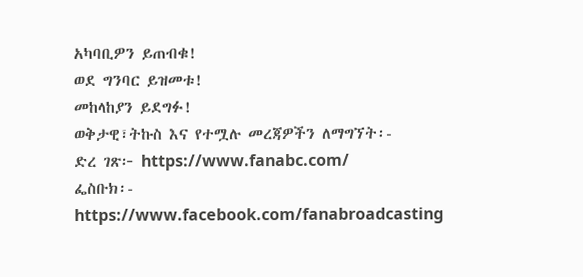አካባቢዎን ይጠብቁ!
ወደ ግንባር ይዝመቱ!
መከላከያን ይደግፉ!
ወቅታዊ፣ትኩስ እና የተሟሉ መረጃዎችን ለማግኘት፡-
ድረ ገጽ፦ https://www.fanabc.com/
ፌስቡክ፡- https://www.facebook.com/fanabroadcasting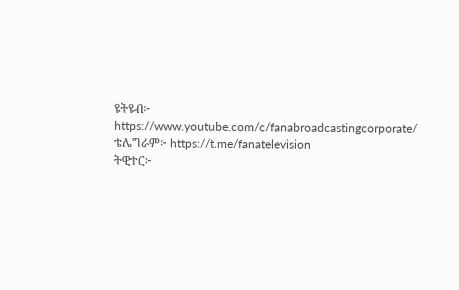ዩትዩብ፦ https://www.youtube.com/c/fanabroadcastingcorporate/
ቴሌግራም፦ https://t.me/fanatelevision
ትዊተር፦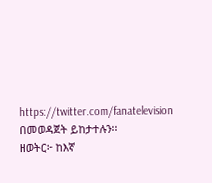https://twitter.com/fanatelevision በመወዳጀት ይከታተሉን፡፡
ዘወትር፦ ከእኛ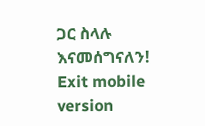ጋር ስላሉ እናመሰግናለን!
Exit mobile version